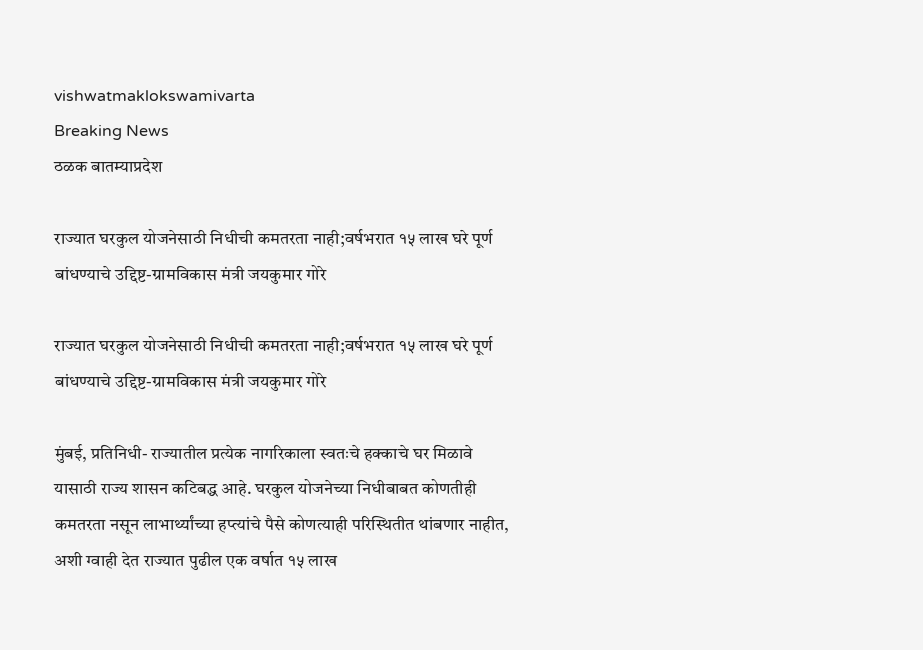vishwatmaklokswamivarta
Breaking News
ठळक बातम्याप्रदेश

राज्यात घरकुल योजनेसाठी निधीची कमतरता नाही;वर्षभरात १५ लाख घरे पूर्ण बांधण्याचे उद्दिष्ट-ग्रामविकास मंत्री जयकुमार गोरे

राज्यात घरकुल योजनेसाठी निधीची कमतरता नाही;वर्षभरात १५ लाख घरे पूर्ण बांधण्याचे उद्दिष्ट-ग्रामविकास मंत्री जयकुमार गोरे

मुंबई, प्रतिनिधी- राज्यातील प्रत्येक नागरिकाला स्वतःचे हक्काचे घर मिळावे यासाठी राज्य शासन कटिबद्ध आहे. घरकुल योजनेच्या निधीबाबत कोणतीही कमतरता नसून लाभार्थ्यांच्या हप्त्यांचे पैसे कोणत्याही परिस्थितीत थांबणार नाहीत, अशी ग्वाही देत राज्यात पुढील एक वर्षात १५ लाख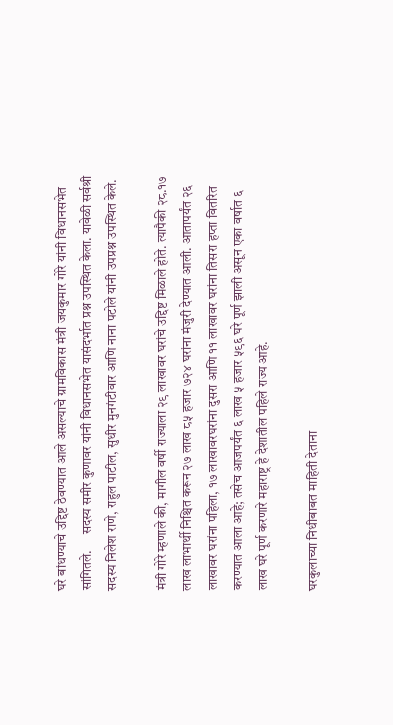घरे बांधण्याचे उद्दिष्ट ठेवण्यात आले असल्याचे ग्रामविकास मंत्री जयकुमार गोरे यांनी विधानसभेत सांगितले.      सदस्य समीर कुणावर यांनी विधानसभेत यासंदर्भात प्रश्न उपस्थित केला. यावेळी सर्वश्री सदस्य निलेश राणे, राहुल पाटील, सुधीर मुनगंटीवार आणि नाना पटोले यांनी उपप्रश्न उपस्थित केले.

मंत्री गोरे म्हणाले की, मागील वर्षी राज्याला २९ लाखावर घरांचे उद्दिष्ट मिळाले होते. त्यापैकी २८.१७ लाख लाभार्थी निश्चित करून २७ लाख ८५ हजार ७२४ घरांना मंजुरी देण्यात आली. आतापर्यंत २६ लाखावर घरांना पहिला, १७ लाखावरघरांना दुसरा आणि ११ लाखावर घरांना तिसरा हप्ता वितरित करण्यात आला आहे; तसेच आजपर्यंत ६ लाख ५ हजार ५९६ घरे पूर्ण झाली असून एका वर्षात ६ लाख घरे पूर्ण करणारे महाराष्ट्र हे देशातील पहिले राज्य आहे.

घरकुलाच्या निधीबाबत माहिती देताना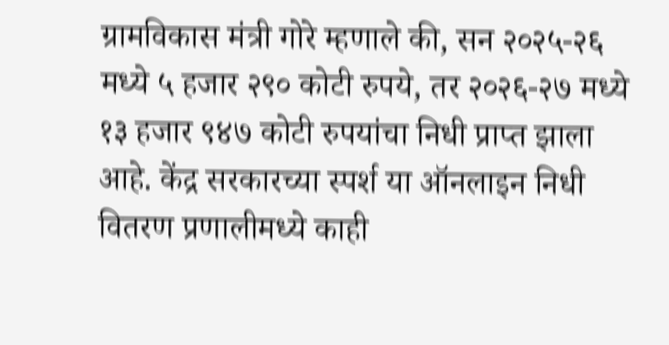ग्रामविकास मंत्री गोरे म्हणाले की, सन २०२५-२६ मध्ये ५ हजार २९० कोटी रुपये, तर २०२६-२७ मध्ये १३ हजार ९४७ कोटी रुपयांचा निधी प्राप्त झाला आहे. केंद्र सरकारच्या स्पर्श या ऑनलाइन निधी वितरण प्रणालीमध्ये काही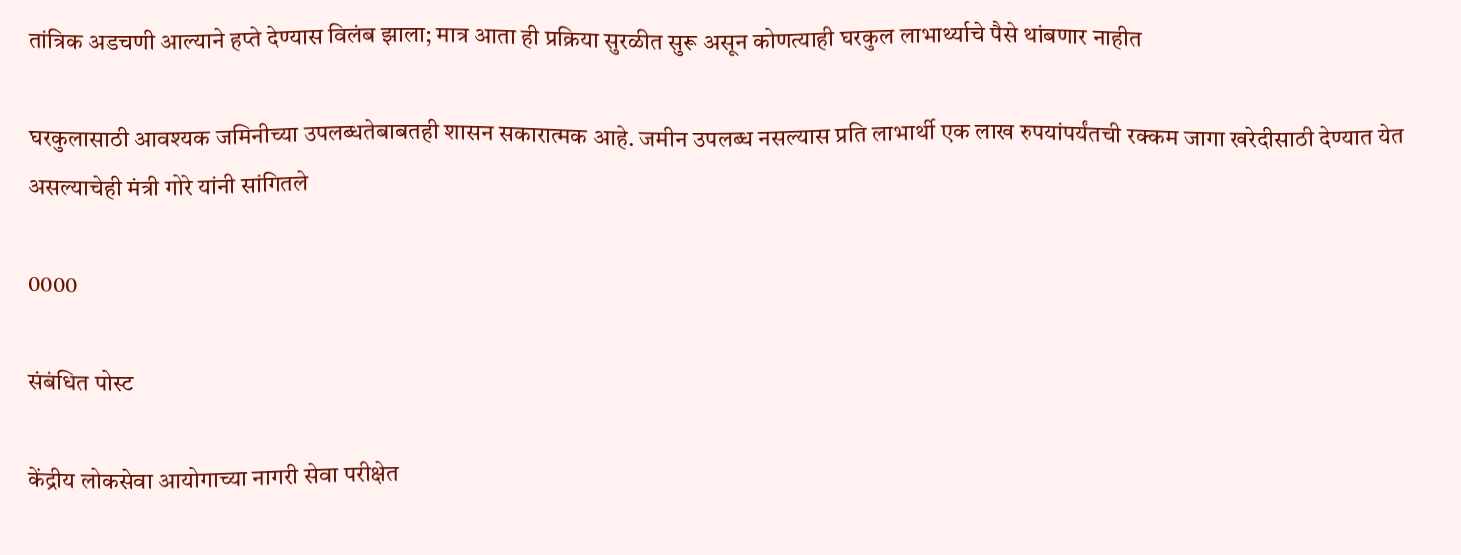तांत्रिक अडचणी आल्याने हप्ते देण्यास विलंब झाला; मात्र आता ही प्रक्रिया सुरळीत सुरू असून कोणत्याही घरकुल लाभार्थ्याचे पैसे थांबणार नाहीत

घरकुलासाठी आवश्यक जमिनीच्या उपलब्धतेबाबतही शासन सकारात्मक आहे. जमीन उपलब्ध नसल्यास प्रति लाभार्थी एक लाख रुपयांपर्यंतची रक्कम जागा खरेदीसाठी देण्यात येत असल्याचेही मंत्री गोरे यांनी सांगितले

0000

संबंधित पोस्ट

केंद्रीय लोकसेवा आयोगाच्या नागरी सेवा परीक्षेत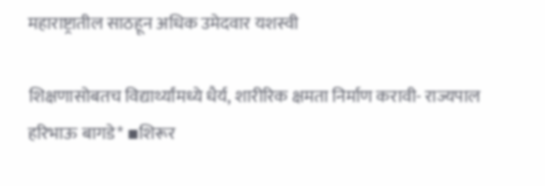महाराष्ट्रातील साठहून अधिक उमेदवार यशस्वी

शिक्षणासोबतच विद्यार्थ्यांमध्ये धैर्य, शारीरिक क्षमता निर्माण करावी- राज्यपाल हरिभाऊ बागडे* ▪शिरूर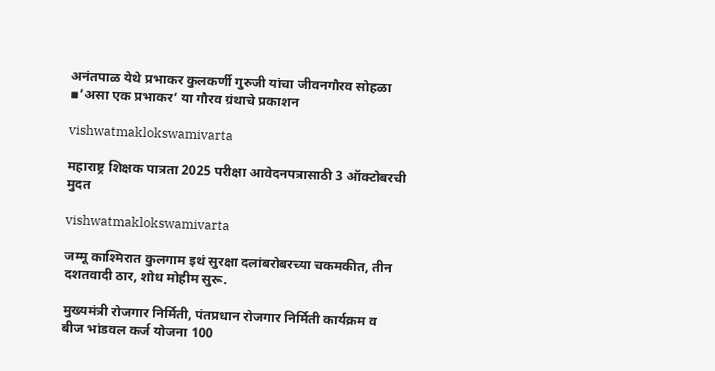अनंतपाळ येथे प्रभाकर कुलकर्णी गुरुजी यांचा जीवनगौरव सोहळा  ▪’असा एक प्रभाकर’ या गौरव ग्रंथाचे प्रकाशन

vishwatmaklokswamivarta

महाराष्ट्र शिक्षक पात्रता 2025 परीक्षा आवेदनपत्रासाठी 3 ऑक्टोबरची मुदत

vishwatmaklokswamivarta

जम्मू काश्मिरात कुलगाम इथं सुरक्षा दलांबरोबरच्या चकमकीत, तीन दशतवादी ठार, शोध मोहीम सुरू.

मुख्यमंत्री रोजगार निर्मिती, पंतप्रधान रोजगार निर्मिती कार्यक्रम व बीज भांडवल कर्ज योजना 100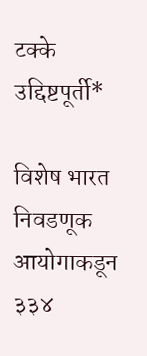टक्के उद्दिष्टपूर्ती*

विशेष भारत निवडणूक आयोगाकडून ३३४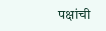पक्षांची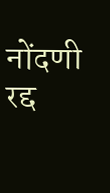नोंदणी रद्द